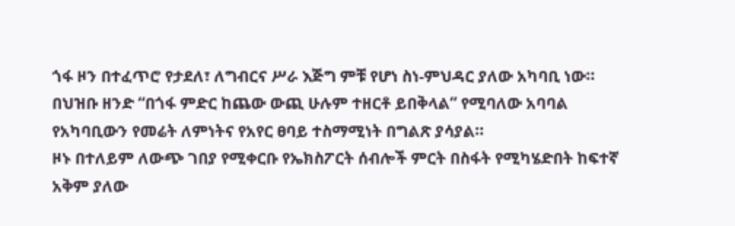ጎፋ ዞን በተፈጥሮ የታደለ፣ ለግብርና ሥራ እጅግ ምቹ የሆነ ስነ-ምህዳር ያለው አካባቢ ነው።
በህዝቡ ዘንድ “በጎፋ ምድር ከጨው ውጪ ሁሉም ተዘርቶ ይበቅላል” የሚባለው አባባል የአካባቢውን የመሬት ለምነትና የአየር ፀባይ ተስማሚነት በግልጽ ያሳያል።
ዞኑ በተለይም ለውጭ ገበያ የሚቀርቡ የኤክስፖርት ሰብሎች ምርት በስፋት የሚካሄድበት ከፍተኛ አቅም ያለው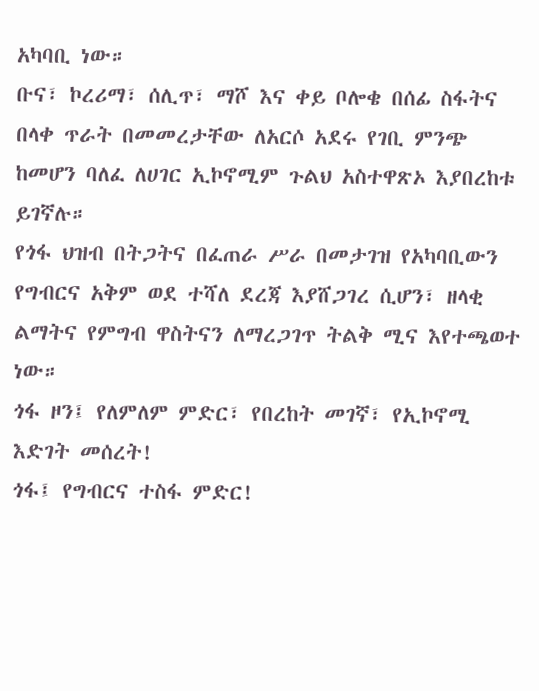አካባቢ ነው።
ቡና፣ ኮረሪማ፣ ሰሊጥ፣ ማሾ እና ቀይ ቦሎቄ በሰፊ ስፋትና በላቀ ጥራት በመመረታቸው ለአርሶ አደሩ የገቢ ምንጭ ከመሆን ባለፈ ለሀገር ኢኮኖሚም ጉልህ አስተዋጽኦ እያበረከቱ ይገኛሉ።
የጎፋ ህዝብ በትጋትና በፈጠራ ሥራ በመታገዝ የአካባቢውን የግብርና አቅም ወደ ተሻለ ደረጃ እያሸጋገረ ሲሆን፣ ዘላቂ ልማትና የምግብ ዋስትናን ለማረጋገጥ ትልቅ ሚና እየተጫወተ ነው።
ጎፋ ዞን፤ የለምለም ምድር፣ የበረከት መገኛ፣ የኢኮኖሚ እድገት መሰረት!
ጎፋ፤ የግብርና ተስፋ ምድር!